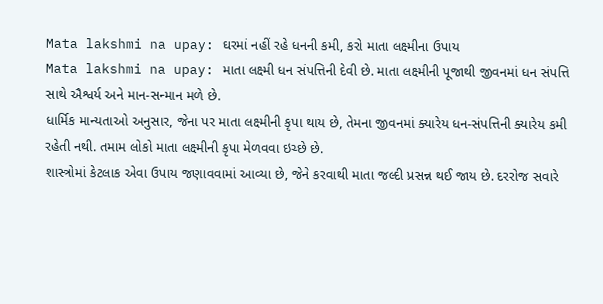Mata lakshmi na upay: ઘરમાં નહીં રહે ધનની કમી, કરો માતા લક્ષ્મીના ઉપાય
Mata lakshmi na upay: માતા લક્ષ્મી ધન સંપત્તિની દેવી છે. માતા લક્ષ્મીની પૂજાથી જીવનમાં ધન સંપત્તિ સાથે ઐશ્વર્ય અને માન-સન્માન મળે છે.
ધાર્મિક માન્યતાઓ અનુસાર, જેના પર માતા લક્ષ્મીની કૃપા થાય છે, તેમના જીવનમાં ક્યારેય ધન-સંપત્તિની ક્યારેય કમી રહેતી નથી. તમામ લોકો માતા લક્ષ્મીની કૃપા મેળવવા ઇચ્છે છે.
શાસ્ત્રોમાં કેટલાક એવા ઉપાય જણાવવામાં આવ્યા છે, જેને કરવાથી માતા જલ્દી પ્રસન્ન થઈ જાય છે. દરરોજ સવારે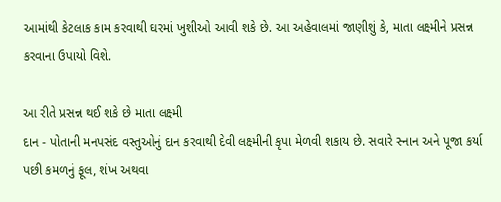આમાંથી કેટલાક કામ કરવાથી ઘરમાં ખુશીઓ આવી શકે છે. આ અહેવાલમાં જાણીશું કે, માતા લક્ષ્મીને પ્રસન્ન કરવાના ઉપાયો વિશે.

આ રીતે પ્રસન્ન થઈ શકે છે માતા લક્ષ્મી
દાન - પોતાની મનપસંદ વસ્તુઓનું દાન કરવાથી દેવી લક્ષ્મીની કૃપા મેળવી શકાય છે. સવારે સ્નાન અને પૂજા કર્યા પછી કમળનું ફૂલ, શંખ અથવા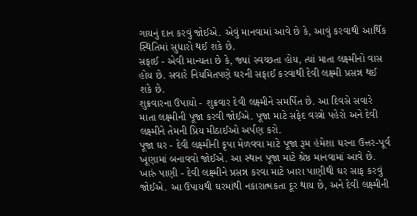ગાયનું દાન કરવું જોઈએ. એવું માનવામાં આવે છે કે, આવું કરવાથી આર્થિક સ્થિતિમાં સુધારો થઈ શકે છે.
સફાઈ - એવી માન્યતા છે કે, જ્યાં સ્વચ્છતા હોય, ત્યાં માતા લક્ષ્મીનો વાસ હોય છે. સવારે નિયમિતપણે ઘરની સફાઈ કરવાથી દેવી લક્ષ્મી પ્રસન્ન થઈ શકે છે.
શુક્રવારના ઉપાયો - શુક્રવાર દેવી લક્ષ્મીને સમર્પિત છે. આ દિવસે સવારે માતા લક્ષ્મીની પૂજા કરવી જોઈએ. પૂજા માટે સફેદ વસ્ત્રો પહેરો અને દેવી લક્ષ્મીને તેમની પ્રિય મીઠાઈઓ અર્પણ કરો.
પૂજા ઘર - દેવી લક્ષ્મીની કૃપા મેળવવા માટે પૂજા રૂમ હંમેશા ઘરના ઉત્તર-પૂર્વ ખૂણામાં બનાવવો જોઈએ. આ સ્થાન પૂજા માટે શ્રેષ્ઠ માનવામાં આવે છે.
ખારું પાણી - દેવી લક્ષ્મીને પ્રસન્ન કરવા માટે ખારા પાણીથી ઘર સાફ કરવું જોઈએ. આ ઉપાયથી ઘરમાંથી નકારાત્મકતા દૂર થાય છે, અને દેવી લક્ષ્મીની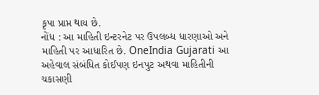કૃપા પ્રાપ્ત થાય છે.
નોંધ : આ માહિતી ઇન્ટરનેટ પર ઉપલબ્ધ ધારણાઓ અને માહિતી પર આધારિત છે. OneIndia Gujarati આ અહેવાલ સંબંધિત કોઈપણ ઇનપુટ અથવા માહિતીની ચકાસણી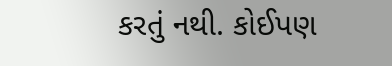કરતું નથી. કોઈપણ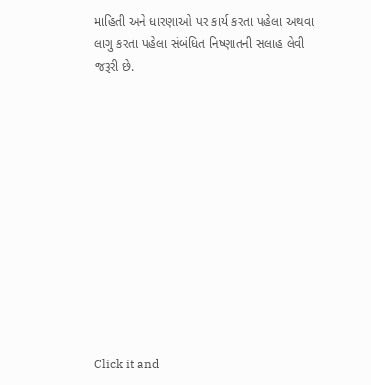માહિતી અને ધારણાઓ પર કાર્ય કરતા પહેલા અથવા લાગુ કરતા પહેલા સંબંધિત નિષ્ણાતની સલાહ લેવી જરૂરી છે.












Click it and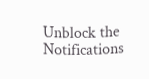Unblock the Notifications